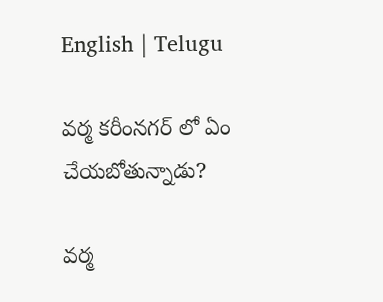English | Telugu

వ‌ర్మ క‌రీంన‌గ‌ర్ లో ఏం చేయ‌బోతున్నాడు?

వ‌ర్మ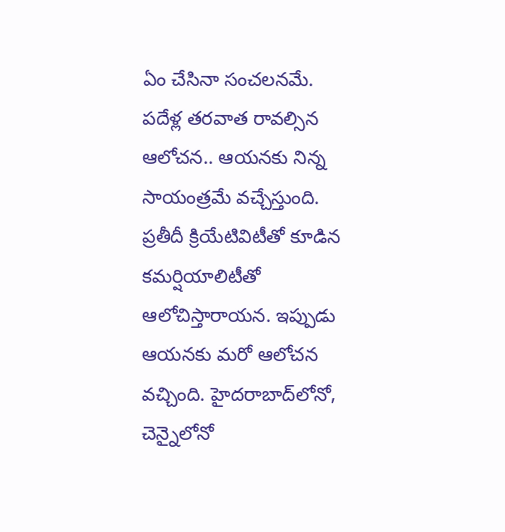ఏం చేసినా సంచ‌ల‌న‌మే. ప‌దేళ్ల త‌ర‌వాత రావ‌ల్సిన ఆలోచ‌న‌.. ఆయ‌న‌కు నిన్న సాయంత్ర‌మే వచ్చేస్తుంది. ప్ర‌తీదీ క్రియేటివిటీతో కూడిన క‌మ‌ర్షియాలిటీతో ఆలోచిస్తారాయ‌న‌. ఇప్పుడు ఆయన‌కు మ‌రో ఆలోచ‌న వ‌చ్చింది. హైద‌రాబాద్‌లోనో, చెన్నైలోనో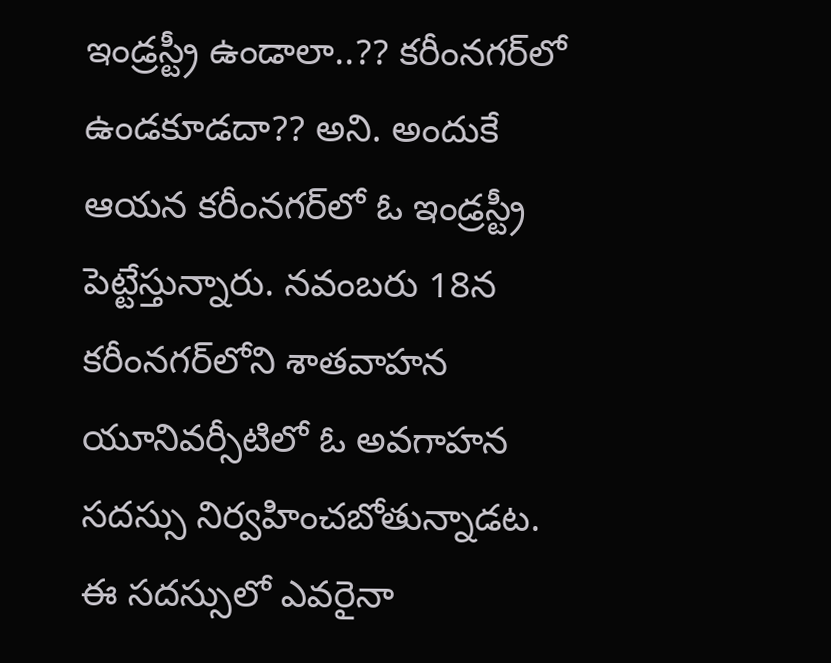ఇండ్ర‌స్ట్రీ ఉండాలా..?? క‌రీంన‌గ‌ర్‌లో ఉండ‌కూడ‌దా?? అని. అందుకే ఆయ‌న క‌రీంన‌గ‌ర్‌లో ఓ ఇండ్ర‌స్ట్రీ పెట్టేస్తున్నారు. న‌వంబ‌రు 18న క‌రీంన‌గ‌ర్‌లోని శాత‌వాహ‌న యూనివ‌ర్సీటిలో ఓ అవ‌గాహ‌న స‌ద‌స్సు నిర్వ‌హించ‌బోతున్నాడ‌ట‌. ఈ స‌ద‌స్సులో ఎవ‌రైనా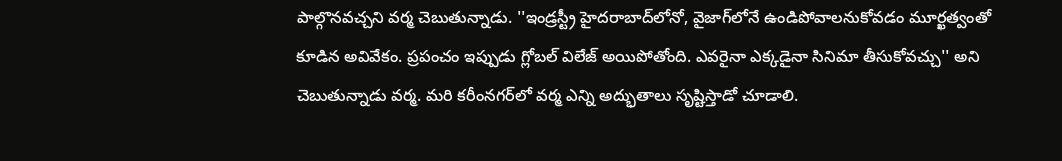పాల్గొన‌వ‌చ్చ‌ని వ‌ర్మ చెబుతున్నాడు. ''ఇండ్ర‌స్ట్రీ హైద‌రాబాద్‌లోనో, వైజాగ్‌లోనే ఉండిపోవాల‌నుకోవ‌డం మూర్ఖ‌త్వంతో కూడిన అవివేకం. ప్ర‌పంచం ఇప్పుడు గ్లోబ‌ల్ విలేజ్ అయిపోతోంది. ఎవ‌రైనా ఎక్క‌డైనా సినిమా తీసుకోవ‌చ్చు'' అని చెబుతున్నాడు వ‌ర్మ‌. మ‌రి క‌రీంన‌గ‌ర్‌లో వ‌ర్మ ఎన్ని అద్భుతాలు సృష్టిస్తాడో చూడాలి.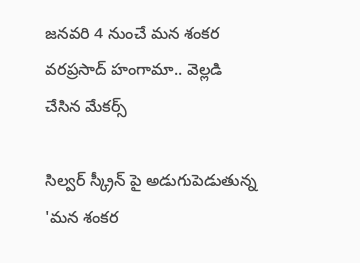జనవరి 4 నుంచే మన శంకర వరప్రసాద్ హంగామా.. వెల్లడి చేసిన మేకర్స్

సిల్వర్ స్క్రీన్ పై అడుగుపెడుతున్న 'మన శంకర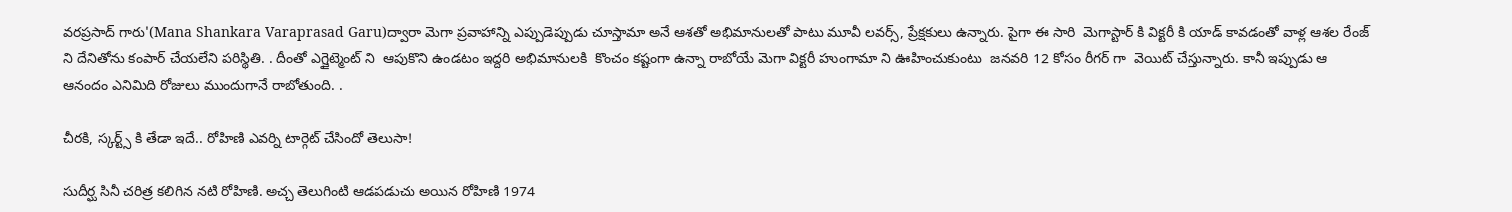వరప్రసాద్ గారు'(Mana Shankara Varaprasad Garu)ద్వారా మెగా ప్రవాహాన్ని ఎప్పుడెప్పుడు చూస్తామా అనే ఆశతో అభిమానులతో పాటు మూవీ లవర్స్, ప్రేక్షకులు ఉన్నారు. పైగా ఈ సారి  మెగాస్టార్ కి విక్టరీ కి యాడ్ కావడంతో వాళ్ల ఆశల రేంజ్ ని దేనితోను కంపార్ చేయలేని పరిస్థితి. . దీంతో ఎగ్జైట్మెంట్ ని  ఆపుకొని ఉండటం ఇద్దరి అభిమానులకి  కొంచం కష్టంగా ఉన్నా రాబోయే మెగా విక్టరీ హుంగామా ని ఊహించుకుంటు  జనవరి 12 కోసం రీగర్ గా  వెయిట్ చేస్తున్నారు. కానీ ఇప్పుడు ఆ ఆనందం ఎనిమిది రోజులు ముందుగానే రాబోతుంది. .

చీరకి, స్కర్ట్స్ కి తేడా ఇదే.. రోహిణి ఎవర్ని టార్గెట్ చేసిందో తెలుసా!

సుదీర్ఘ సినీ చరిత్ర కలిగిన నటి రోహిణి. అచ్చ తెలుగింటి ఆడపడుచు అయిన రోహిణి 1974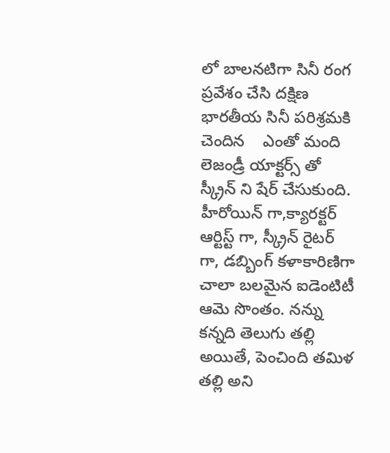లో బాలనటిగా సినీ రంగ ప్రవేశం చేసి దక్షిణ భారతీయ సినీ పరిశ్రమకి చెందిన    ఎంతో మంది లెజండ్రీ యాక్టర్స్ తో స్క్రీన్ ని షేర్ చేసుకుంది. హీరోయిన్ గా,క్యారక్టర్ ఆర్టిస్ట్ గా, స్క్రీన్ రైటర్ గా, డబ్బింగ్ కళాకారిణిగా చాలా బలమైన ఐడెంటిటీ ఆమె సొంతం. నన్ను కన్నది తెలుగు తల్లి అయితే, పెంచింది తమిళ తల్లి అని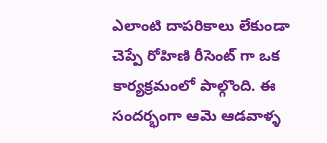ఎలాంటి దాపరికాలు లేకుండా చెప్పే రోహిణి రీసెంట్ గా ఒక కార్యక్రమంలో పాల్గొంది. ఈ సందర్భంగా ఆమె ఆడవాళ్ళ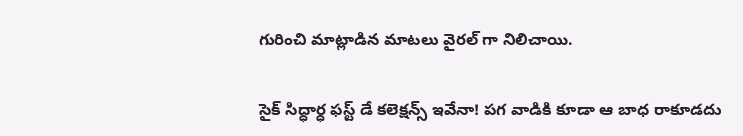గురించి మాట్లాడిన మాటలు వైరల్ గా నిలిచాయి.

సైక్ సిద్ధార్ధ ఫస్ట్ డే కలెక్షన్స్ ఇవేనా! పగ వాడికి కూడా ఆ బాధ రాకూడదు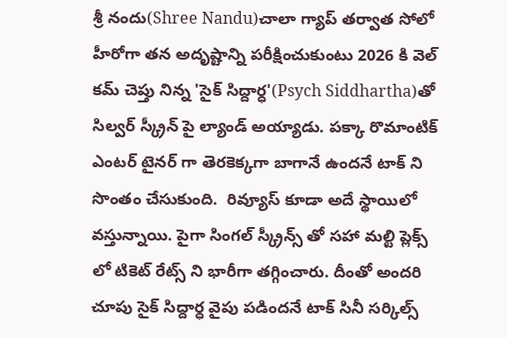శ్రీ నందు(Shree Nandu)చాలా గ్యాప్ తర్వాత సోలో హీరోగా తన అదృష్టాన్ని పరీక్షించుకుంటు 2026 కి వెల్ కమ్ చెప్తు నిన్న 'సైక్ సిద్దార్ధ'(Psych Siddhartha)తో సిల్వర్ స్క్రీన్ పై ల్యాండ్ అయ్యాడు. పక్కా రొమాంటిక్ ఎంటర్ టైనర్ గా తెరకెక్కగా బాగానే ఉందనే టాక్ ని సొంతం చేసుకుంది.  రివ్యూస్ కూడా అదే స్థాయిలో వస్తున్నాయి. పైగా సింగల్ స్క్రీన్స్ తో సహా మల్టి ప్లెక్స్ లో టికెట్ రేట్స్ ని భారీగా తగ్గించారు. దీంతో అందరి చూపు సైక్ సిద్దార్ధ వైపు పడిందనే టాక్ సినీ సర్కిల్స్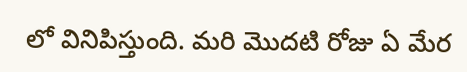లో వినిపిస్తుంది. మరి మొదటి రోజు ఏ మేర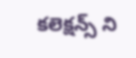కలెక్షన్స్ ని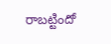రాబట్టిందో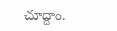చూద్దాం.